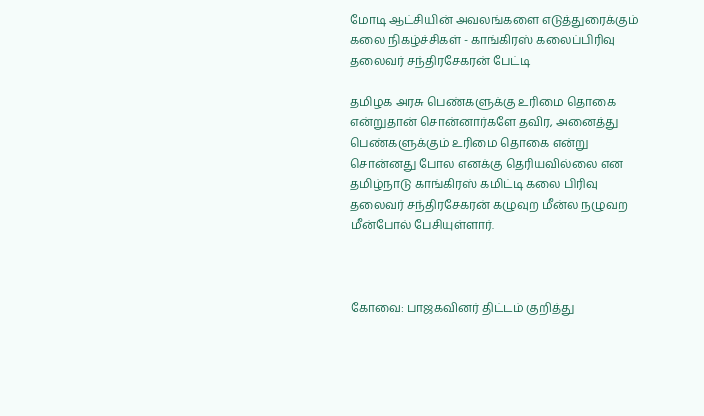மோடி ஆட்சியின் அவலங்களை எடுத்துரைக்கும் கலை நிகழ்ச்சிகள் - காங்கிரஸ் கலைப்பிரிவு தலைவர் சந்திரசேகரன் பேட்டி

தமிழக அரசு பெண்களுக்கு உரிமை தொகை என்றுதான் சொன்னார்களே தவிர, அனைத்து பெண்களுக்கும் உரிமை தொகை என்று சொன்னது போல எனக்கு தெரியவில்லை என தமிழ்நாடு காங்கிரஸ் கமிட்டி கலை பிரிவு தலைவர் சந்திரசேகரன் கழுவுற மீன்ல நழுவற மீன்போல் பேசியுள்ளார்.



கோவை: பாஜகவினர் திட்டம் குறித்து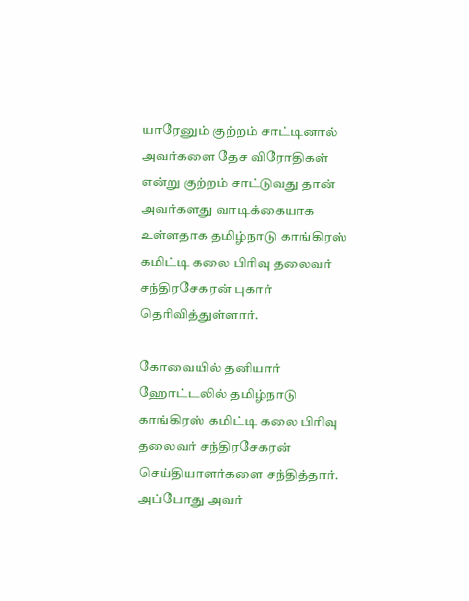யாரேனும் குற்றம் சாட்டினால் அவர்களை தேச விரோதிகள் என்று குற்றம் சாட்டுவது தான் அவர்களது வாடிக்கையாக உள்ளதாக தமிழ்நாடு காங்கிரஸ் கமிட்டி கலை பிரிவு தலைவர் சந்திரசேகரன் புகார் தெரிவித்துள்ளார்.

கோவையில் தனியார் ஹோட்டலில் தமிழ்நாடு காங்கிரஸ் கமிட்டி கலை பிரிவு தலைவர் சந்திரசேகரன் செய்தியாளர்களை சந்தித்தார். அப்போது அவர்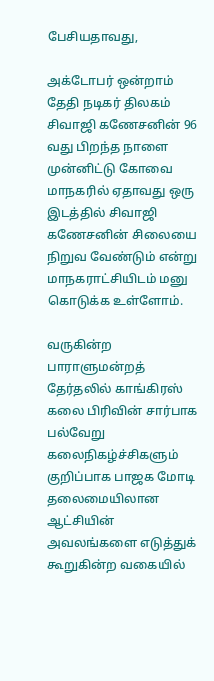பேசியதாவது,

அக்டோபர் ஒன்றாம் தேதி நடிகர் திலகம் சிவாஜி கணேசனின் 96 வது பிறந்த நாளை முன்னிட்டு கோவை மாநகரில் ஏதாவது ஒரு இடத்தில் சிவாஜி கணேசனின் சிலையை நிறுவ வேண்டும் என்று மாநகராட்சியிடம் மனு கொடுக்க உள்ளோம்.

வருகின்ற பாராளுமன்றத் தேர்தலில் காங்கிரஸ் கலை பிரிவின் சார்பாக பல்வேறு கலைநிகழ்ச்சிகளும் குறிப்பாக பாஜக மோடி தலைமையிலான ஆட்சியின் அவலங்களை எடுத்துக் கூறுகின்ற வகையில்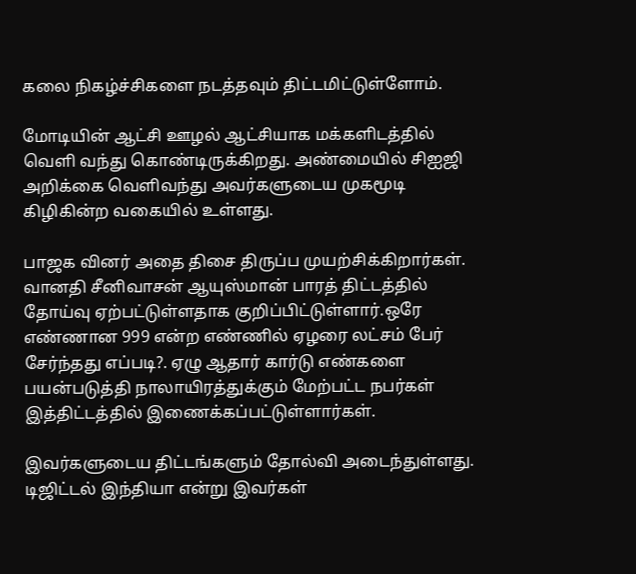கலை நிகழ்ச்சிகளை நடத்தவும் திட்டமிட்டுள்ளோம்.

மோடியின் ஆட்சி ஊழல் ஆட்சியாக மக்களிடத்தில் வெளி வந்து கொண்டிருக்கிறது. அண்மையில் சிஐஜி அறிக்கை வெளிவந்து அவர்களுடைய முகமூடி கிழிகின்ற வகையில் உள்ளது.

பாஜக வினர் அதை திசை திருப்ப முயற்சிக்கிறார்கள். வானதி சீனிவாசன் ஆயுஸ்மான் பாரத் திட்டத்தில் தோய்வு ஏற்பட்டுள்ளதாக குறிப்பிட்டுள்ளார்.ஒரே எண்ணான 999 என்ற எண்ணில் ஏழரை லட்சம் பேர் சேர்ந்தது எப்படி?. ஏழு ஆதார் கார்டு எண்களை பயன்படுத்தி நாலாயிரத்துக்கும் மேற்பட்ட நபர்கள் இத்திட்டத்தில் இணைக்கப்பட்டுள்ளார்கள்.

இவர்களுடைய திட்டங்களும் தோல்வி அடைந்துள்ளது. டிஜிட்டல் இந்தியா என்று இவர்கள்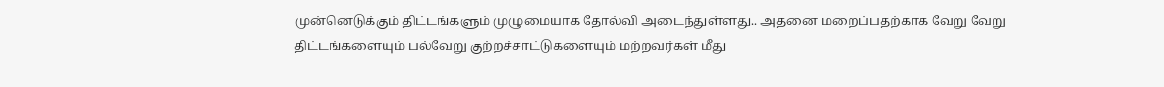முன்னெடுக்கும் திட்டங்களும் முழுமையாக தோல்வி அடைந்துள்ளது.. அதனை மறைப்பதற்காக வேறு வேறு திட்டங்களையும் பல்வேறு குற்றச்சாட்டுகளையும் மற்றவர்கள் மீது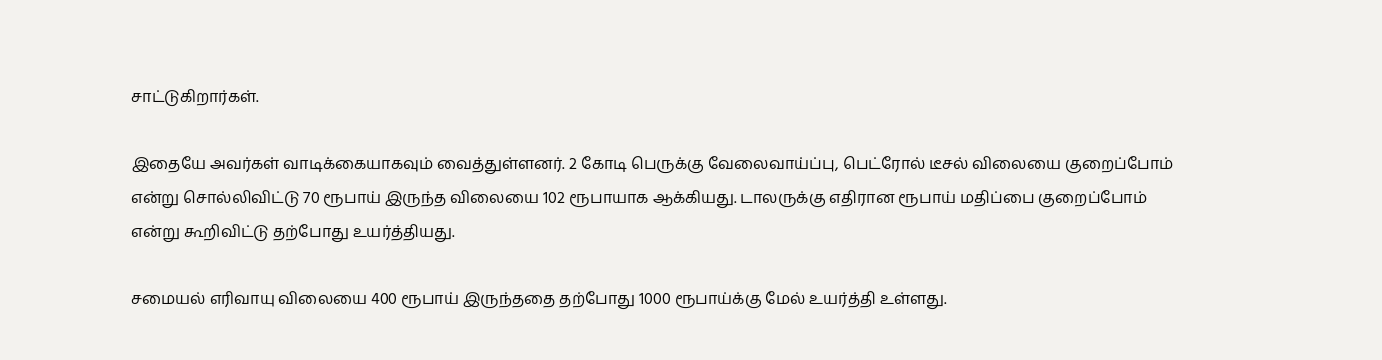சாட்டுகிறார்கள்.

இதையே அவர்கள் வாடிக்கையாகவும் வைத்துள்ளனர். 2 கோடி பெருக்கு வேலைவாய்ப்பு, பெட்ரோல் டீசல் விலையை குறைப்போம் என்று சொல்லிவிட்டு 70 ரூபாய் இருந்த விலையை 102 ரூபாயாக ஆக்கியது. டாலருக்கு எதிரான ரூபாய் மதிப்பை குறைப்போம் என்று கூறிவிட்டு தற்போது உயர்த்தியது.

சமையல் எரிவாயு விலையை 400 ரூபாய் இருந்ததை தற்போது 1000 ரூபாய்க்கு மேல் உயர்த்தி உள்ளது.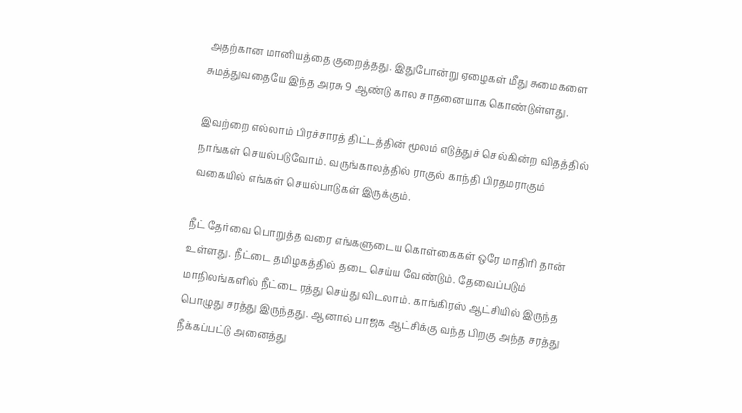அதற்கான மானியத்தை குறைத்தது. இதுபோன்று ஏழைகள் மீது சுமைகளை சுமத்துவதையே இந்த அரசு 9 ஆண்டு கால சாதனையாக கொண்டுள்ளது.

இவற்றை எல்லாம் பிரச்சாரத் திட்டத்தின் மூலம் எடுத்துச் செல்கின்ற விதத்தில் நாங்கள் செயல்படுவோம். வருங்காலத்தில் ராகுல் காந்தி பிரதமராகும் வகையில் எங்கள் செயல்பாடுகள் இருக்கும்.

நீட் தேர்வை பொறுத்த வரை எங்களுடைய கொள்கைகள் ஒரே மாதிரி தான் உள்ளது. நீட்டை தமிழகத்தில் தடை செய்ய வேண்டும். தேவைப்படும் மாநிலங்களில் நீட்டை ரத்து செய்து விடலாம். காங்கிரஸ் ஆட்சியில் இருந்த பொழுது சரத்து இருந்தது. ஆனால் பாஜக ஆட்சிக்கு வந்த பிறகு அந்த சரத்து நீக்கப்பட்டு அனைத்து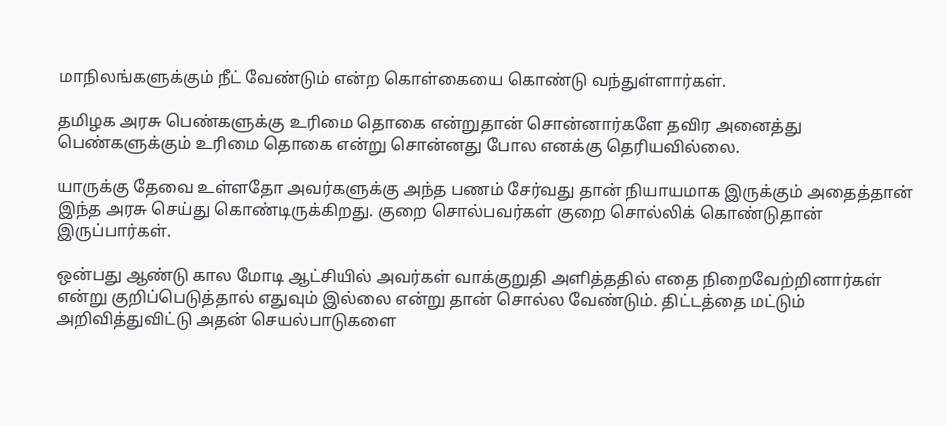மாநிலங்களுக்கும் நீட் வேண்டும் என்ற கொள்கையை கொண்டு வந்துள்ளார்கள்.

தமிழக அரசு பெண்களுக்கு உரிமை தொகை என்றுதான் சொன்னார்களே தவிர அனைத்து பெண்களுக்கும் உரிமை தொகை என்று சொன்னது போல எனக்கு தெரியவில்லை.

யாருக்கு தேவை உள்ளதோ அவர்களுக்கு அந்த பணம் சேர்வது தான் நியாயமாக இருக்கும் அதைத்தான் இந்த அரசு செய்து கொண்டிருக்கிறது. குறை சொல்பவர்கள் குறை சொல்லிக் கொண்டுதான் இருப்பார்கள்.

ஒன்பது ஆண்டு கால மோடி ஆட்சியில் அவர்கள் வாக்குறுதி அளித்ததில் எதை நிறைவேற்றினார்கள் என்று குறிப்பெடுத்தால் எதுவும் இல்லை என்று தான் சொல்ல வேண்டும். திட்டத்தை மட்டும் அறிவித்துவிட்டு அதன் செயல்பாடுகளை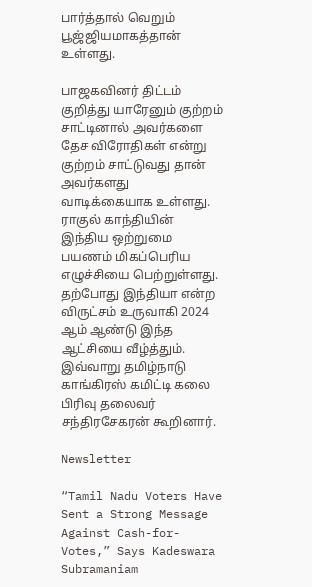பார்த்தால் வெறும் பூஜ்ஜியமாகத்தான் உள்ளது.

பாஜகவினர் திட்டம் குறித்து யாரேனும் குற்றம் சாட்டினால் அவர்களை தேச விரோதிகள் என்று குற்றம் சாட்டுவது தான் அவர்களது வாடிக்கையாக உள்ளது. ராகுல் காந்தியின் இந்திய ஒற்றுமை பயணம் மிகப்பெரிய எழுச்சியை பெற்றுள்ளது. தற்போது இந்தியா என்ற விருட்சம் உருவாகி 2024 ஆம் ஆண்டு இந்த ஆட்சியை வீழ்த்தும். இவ்வாறு தமிழ்நாடு காங்கிரஸ் கமிட்டி கலை பிரிவு தலைவர் சந்திரசேகரன் கூறினார்.

Newsletter

“Tamil Nadu Voters Have Sent a Strong Message Against Cash-for-Votes,” Says Kadeswara Subramaniam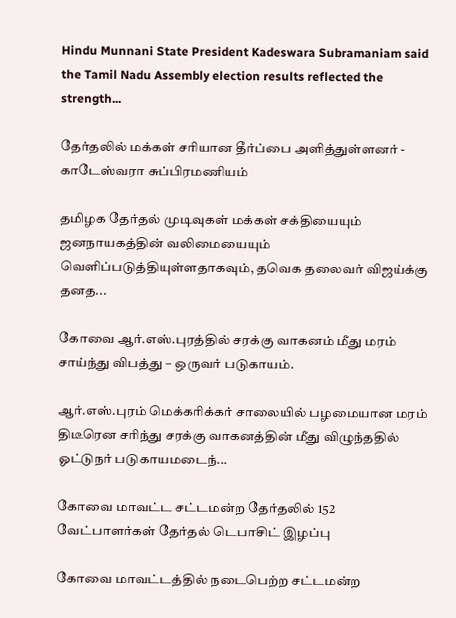Hindu Munnani State President Kadeswara Subramaniam said the Tamil Nadu Assembly election results reflected the strength...

தேர்தலில் மக்கள் சரியான தீர்ப்பை அளித்துள்ளனர் - காடேஸ்வரா சுப்பிரமணியம்

தமிழக தேர்தல் முடிவுகள் மக்கள் சக்தியையும் ஜனநாயகத்தின் வலிமையையும் வெளிப்படுத்தியுள்ளதாகவும், தவெக தலைவர் விஜய்க்கு தனத...

கோவை ஆர்.எஸ்.புரத்தில் சரக்கு வாகனம் மீது மரம் சாய்ந்து விபத்து – ஒருவர் படுகாயம்.

ஆர்.எஸ்.புரம் மெக்கரிக்கர் சாலையில் பழமையான மரம் திடீரென சரிந்து சரக்கு வாகனத்தின் மீது விழுந்ததில் ஓட்டுநர் படுகாயமடைந்...

கோவை மாவட்ட சட்டமன்ற தேர்தலில் 152 வேட்பாளர்கள் தேர்தல் டெபாசிட் இழப்பு

கோவை மாவட்டத்தில் நடைபெற்ற சட்டமன்ற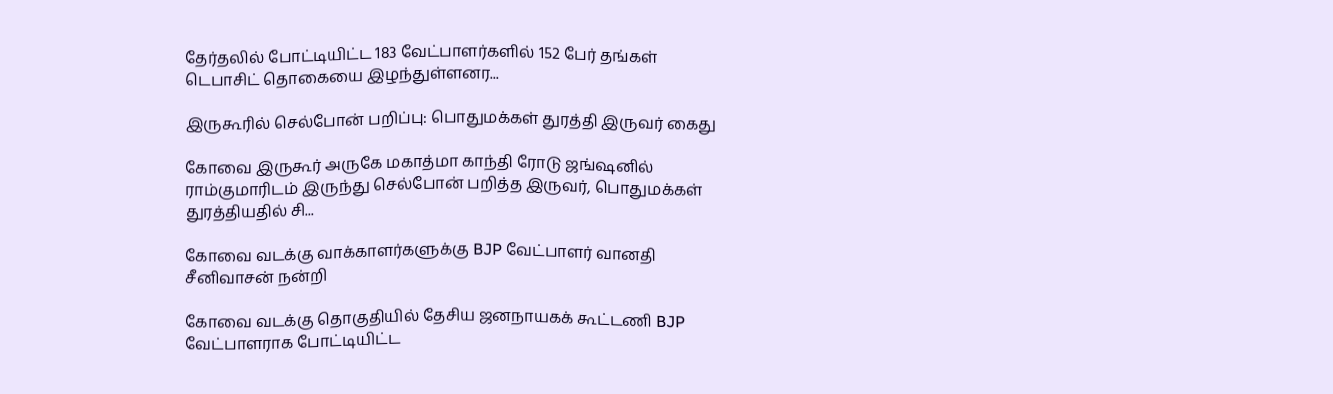தேர்தலில் போட்டியிட்ட 183 வேட்பாளர்களில் 152 பேர் தங்கள் டெபாசிட் தொகையை இழந்துள்ளனர...

இருகூரில் செல்போன் பறிப்பு: பொதுமக்கள் துரத்தி இருவர் கைது

கோவை இருகூர் அருகே மகாத்மா காந்தி ரோடு ஜங்ஷனில் ராம்குமாரிடம் இருந்து செல்போன் பறித்த இருவர், பொதுமக்கள் துரத்தியதில் சி...

கோவை வடக்கு வாக்காளர்களுக்கு BJP வேட்பாளர் வானதி சீனிவாசன் நன்றி

கோவை வடக்கு தொகுதியில் தேசிய ஜனநாயகக் கூட்டணி BJP வேட்பாளராக போட்டியிட்ட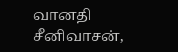வானதி சீனிவாசன்,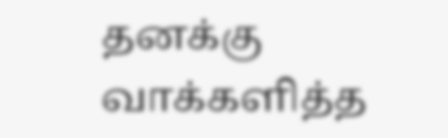தனக்கு வாக்களித்த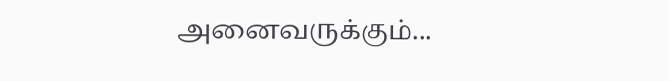அனைவருக்கும்...